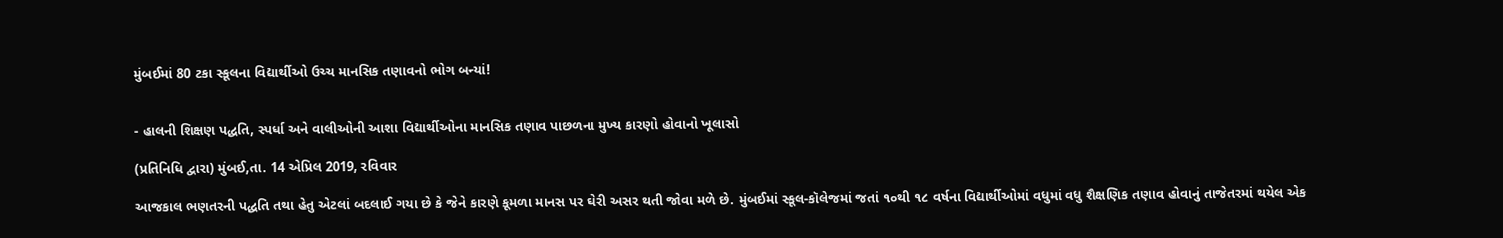મુંબઈમાં 80 ટકા સ્કૂલના વિદ્યાર્થીઓ ઉચ્ચ માનસિક તણાવનો ભોગ બન્યાં!


- હાલની શિક્ષણ પદ્ધતિ, સ્પર્ધા અને વાલીઓની આશા વિદ્યાર્થીઓના માનસિક તણાવ પાછળના મુખ્ય કારણો હોવાનો ખૂલાસો

(પ્રતિનિધિ દ્વારા) મુંબઈ,તા. 14 એપ્રિલ 2019, રવિવાર

આજકાલ ભણતરની પદ્ધતિ તથા હેતુ એટલાં બદલાઈ ગયા છે કે જેને કારણે કૂમળા માનસ પર ઘેરી અસર થતી જોવા મળે છે. મુંબઈમાં સ્કૂલ-કૉલેજમાં જતાં ૧૦થી ૧૮ વર્ષના વિદ્યાર્થીઓમાં વધુમાં વધુ શૈક્ષણિક તણાવ હોવાનું તાજેતરમાં થયેલ એક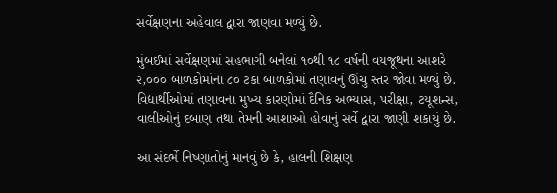સર્વેક્ષણના અહેવાલ દ્વારા જાણવા મળ્યું છે.

મુંબઈમાં સર્વેક્ષણમાં સહભાગી બનેલાં ૧૦થી ૧૮ વર્ષની વયજૂથના આશરે ૨,૦૦૦ બાળકોમાંના ૮૦ ટકા બાળકોમાં તણાવનું ઊંચુ સ્તર જોવા મળ્યું છે. વિદ્યાર્થીઓમાં તણાવના મુખ્ય કારણોમાં દૈનિક અભ્યાસ, પરીક્ષા, ટયૂશન્સ, વાલીઓનું દબાણ તથા તેમની આશાઓ હોવાનું સર્વે દ્વારા જાણી શકાયું છે.

આ સંદર્ભે નિષ્ણાતોનું માનવું છે કે, હાલની શિક્ષણ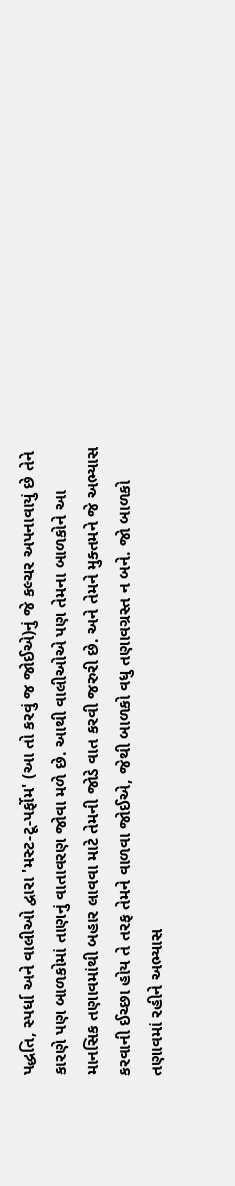પદ્ધતિ, સ્પર્ધા અને વાલીઓ દ્વારા 'મસ્ટ-ટૂ-પર્ફોમ' (આ તો કરવું જ જોઈએ)નું જે કલ્ચર અપનાવાયું છે તેને કારણે પણ બાળકોમાં તાણનું વાતાવરણ જોવા મળે છે. આથી વાલીઓએ પણ તેમના બાળકોને આ માનસિક તણાવમાંથી બહાર લાવવા માટે તેમની જોડે વાત કરવી જરુરી છે. અને તેમને મુક્તમને જે અભ્યાસ કરવાની ઈચ્છા હોય તે તરફ તેમને વાળવા જોઈએ, જેથી બાળકો વધુ તણાવગ્રસ્ત ન બને. જો બાળકો તણાવમાં રહીને અભ્યાસ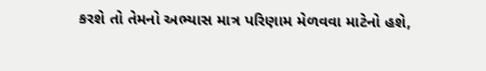કરશે તો તેમનો અભ્યાસ માત્ર પરિણામ મેળવવા માટેનો હશે,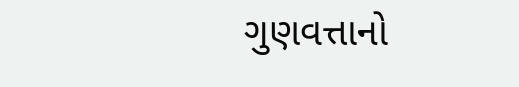ગુણવત્તાનો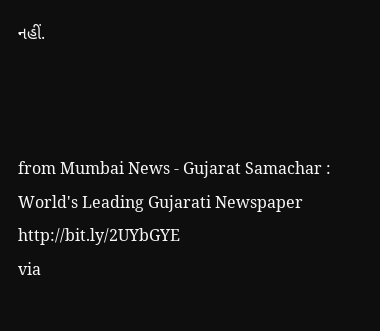નહીં.



from Mumbai News - Gujarat Samachar : World's Leading Gujarati Newspaper http://bit.ly/2UYbGYE
via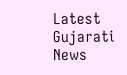Latest Gujarati News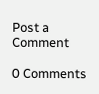Post a Comment

0 Comments